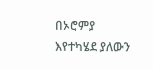በኦሮምያ እየተካሄደ ያለውን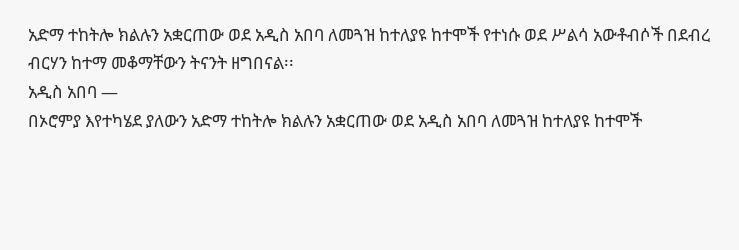አድማ ተከትሎ ክልሉን አቋርጠው ወደ አዲስ አበባ ለመጓዝ ከተለያዩ ከተሞች የተነሱ ወደ ሥልሳ አውቶብሶች በደብረ ብርሃን ከተማ መቆማቸውን ትናንት ዘግበናል፡፡
አዲስ አበባ —
በኦሮምያ እየተካሄደ ያለውን አድማ ተከትሎ ክልሉን አቋርጠው ወደ አዲስ አበባ ለመጓዝ ከተለያዩ ከተሞች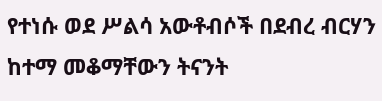የተነሱ ወደ ሥልሳ አውቶብሶች በደብረ ብርሃን ከተማ መቆማቸውን ትናንት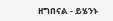ዘግበናል - ይሄንኑ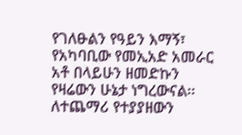የገለፁልን የዓይን እማኝ፣ የአካባቢው የመኢአድ አመራር አቶ በላይሁን ዘመድኩን የዛሬውን ሁኔታ ነግረውናል፡፡
ለተጨማሪ የተያያዘውን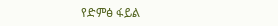የድምፅ ፋይል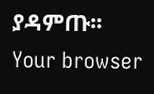ያዳምጡ፡፡
Your browser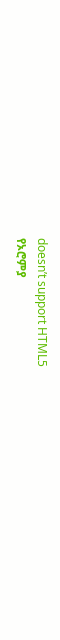doesn’t support HTML5
የኦሮምያ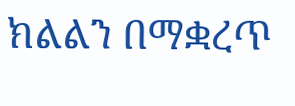ክልልን በማቋረጥ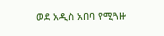ወደ አዲስ አበባ የሚጓዙ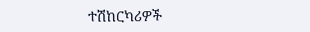ተሽከርካሪዎች